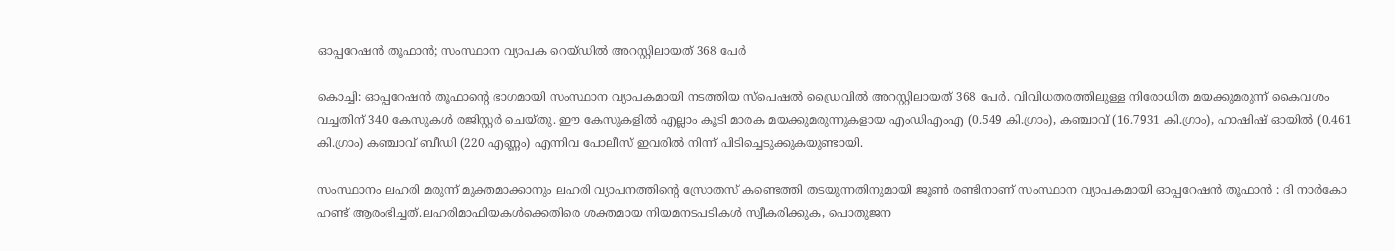ഓപ്പറേഷന്‍ തൂഫാന്‍; സംസ്ഥാന വ്യാപക റെയ്ഡില്‍ അറസ്റ്റിലായത് 368 പേര്‍

കൊച്ചി: ഓപ്പറേഷൻ തൂഫാന്‍റെ ഭാഗമായി സംസ്ഥാന വ്യാപകമായി നടത്തിയ സ്‌പെഷല്‍ ഡ്രൈവില്‍ അറസ്റ്റിലായത് 368 പേര്‍. വിവിധതരത്തിലുള്ള നിരോധിത മയക്കുമരുന്ന് കൈവശം വച്ചതിന് 340 കേസുകള്‍ രജിസ്റ്റര്‍ ചെയ്തു. ഈ കേസുകളില്‍ എല്ലാം കൂടി മാരക മയക്കുമരുന്നുകളായ എംഡിഎംഎ (0.549 കി.ഗ്രാം), കഞ്ചാവ് (16.7931 കി.ഗ്രാം), ഹാഷിഷ് ഓയില്‍ (0.461 കി.ഗ്രാം) കഞ്ചാവ് ബീഡി (220 എണ്ണം) എന്നിവ പോലീസ് ഇവരില്‍ നിന്ന് പിടിച്ചെടുക്കുകയുണ്ടായി.

സംസ്ഥാനം ലഹരി മരുന്ന് മുക്തമാക്കാനും ലഹരി വ്യാപനത്തിന്റെ സ്രോതസ് കണ്ടെത്തി തടയുന്നതിനുമായി ജൂണ്‍ രണ്ടിനാണ് സംസ്ഥാന വ്യാപകമായി ഓപ്പറേഷന്‍ തൂഫാന്‍ : ദി നാര്‍കോ ഹണ്ട് ആരംഭിച്ചത്.ലഹരിമാഫിയകള്‍ക്കെതിരെ ശക്തമായ നിയമനടപടികള്‍ സ്വീകരിക്കുക, പൊതുജന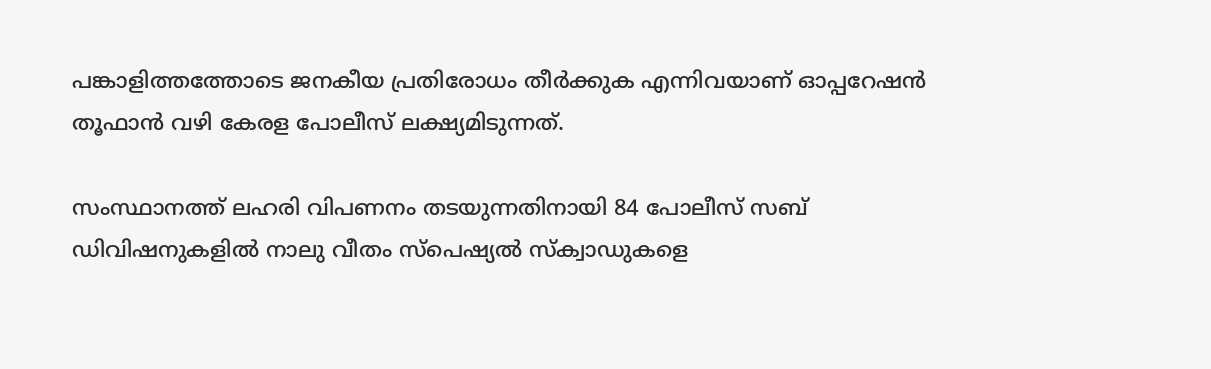പങ്കാളിത്തത്തോടെ ജനകീയ പ്രതിരോധം തീര്‍ക്കുക എന്നിവയാണ് ഓപ്പറേഷന്‍ തൂഫാന്‍ വഴി കേരള പോലീസ് ലക്ഷ്യമിടുന്നത്.

സംസ്ഥാനത്ത് ലഹരി വിപണനം തടയുന്നതിനായി 84 പോലീസ് സബ് ഡിവിഷനുകളില്‍ നാലു വീതം സ്‌പെഷ്യല്‍ സ്‌ക്വാഡുകളെ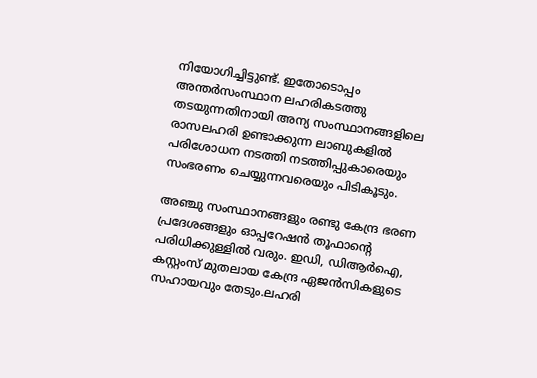നിയോഗിച്ചിട്ടുണ്ട്. ഇതോടൊപ്പം അന്തര്‍സംസ്ഥാന ലഹരികടത്തു തടയുന്നതിനായി അന്യ സംസ്ഥാനങ്ങളിലെ രാസലഹരി ഉണ്ടാക്കുന്ന ലാബുകളില്‍ പരിശോധന നടത്തി നടത്തിപ്പുകാരെയും സംഭരണം ചെയ്യുന്നവരെയും പിടികൂടും.

അഞ്ചു സംസ്ഥാനങ്ങളും രണ്ടു കേന്ദ്ര ഭരണ പ്രദേശങ്ങളും ഓപ്പറേഷന്‍ തൂഫാന്‍റെ പരിധിക്കുള്ളില്‍ വരും. ഇഡി, ഡിആര്‍ഐ, കസ്റ്റംസ് മുതലായ കേന്ദ്ര ഏജന്‍സികളുടെ സഹായവും തേടും.ലഹരി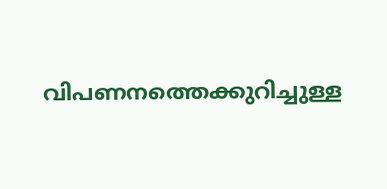വിപണനത്തെക്കുറിച്ചുള്ള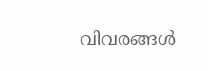വിവരങ്ങള്‍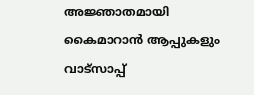അജ്ഞാതമായി കൈമാറാന്‍ ആപ്പുകളും വാട്‌സാപ്പ്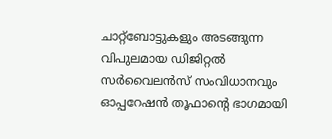ചാറ്റ്‌ബോട്ടുകളും അടങ്ങുന്ന വിപുലമായ ഡിജിറ്റല്‍ സര്‍വൈലന്‍സ് സംവിധാനവും ഓപ്പറേഷന്‍ തൂഫാന്‍റെ ഭാഗമായി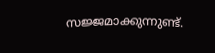സജ്ജമാക്കുന്നുണ്ട്.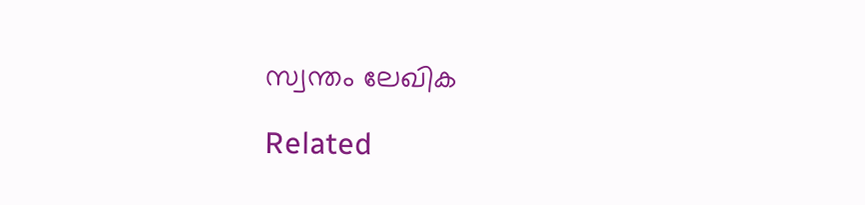സ്വന്തം ലേഖിക

Related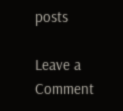posts

Leave a Comment